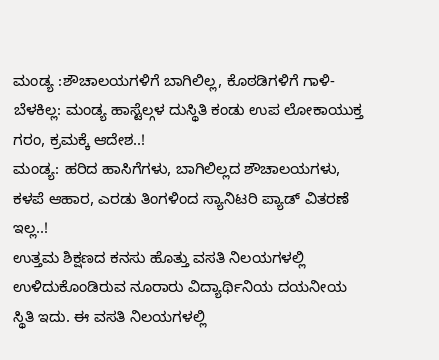ಮಂಡ್ಯ :ಶೌಚಾಲಯಗಳಿಗೆ ಬಾಗಿಲಿಲ್ಲ, ಕೊಠಡಿಗಳಿಗೆ ಗಾಳಿ-ಬೆಳಕಿಲ್ಲ: ಮಂಡ್ಯ ಹಾಸ್ಟೆಲ್ಗಳ ದುಸ್ಥಿತಿ ಕಂಡು ಉಪ ಲೋಕಾಯುಕ್ತ ಗರಂ, ಕ್ರಮಕ್ಕೆ ಆದೇಶ..!
ಮಂಡ್ಯ: ಹರಿದ ಹಾಸಿಗೆಗಳು, ಬಾಗಿಲಿಲ್ಲದ ಶೌಚಾಲಯಗಳು, ಕಳಪೆ ಆಹಾರ, ಎರಡು ತಿಂಗಳಿಂದ ಸ್ಯಾನಿಟರಿ ಪ್ಯಾಡ್ ವಿತರಣೆ ಇಲ್ಲ..!
ಉತ್ತಮ ಶಿಕ್ಷಣದ ಕನಸು ಹೊತ್ತು ವಸತಿ ನಿಲಯಗಳಲ್ಲಿ ಉಳಿದುಕೊಂಡಿರುವ ನೂರಾರು ವಿದ್ಯಾರ್ಥಿನಿಯ ದಯನೀಯ ಸ್ಥಿತಿ ಇದು. ಈ ವಸತಿ ನಿಲಯಗಳಲ್ಲಿ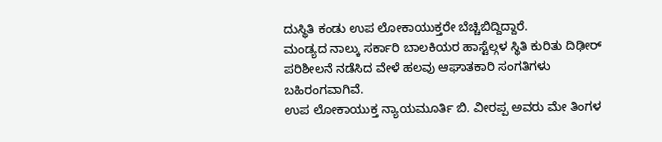ದುಸ್ಥಿತಿ ಕಂಡು ಉಪ ಲೋಕಾಯುಕ್ತರೇ ಬೆಚ್ಚಿಬಿದ್ದಿದ್ದಾರೆ.
ಮಂಡ್ಯದ ನಾಲ್ಕು ಸರ್ಕಾರಿ ಬಾಲಕಿಯರ ಹಾಸ್ಟೆಲ್ಗಳ ಸ್ಥಿತಿ ಕುರಿತು ದಿಢೀರ್ ಪರಿಶೀಲನೆ ನಡೆಸಿದ ವೇಳೆ ಹಲವು ಆಘಾತಕಾರಿ ಸಂಗತಿಗಳು ಬಹಿರಂಗವಾಗಿವೆ.
ಉಪ ಲೋಕಾಯುಕ್ತ ನ್ಯಾಯಮೂರ್ತಿ ಬಿ. ವೀರಪ್ಪ ಅವರು ಮೇ ತಿಂಗಳ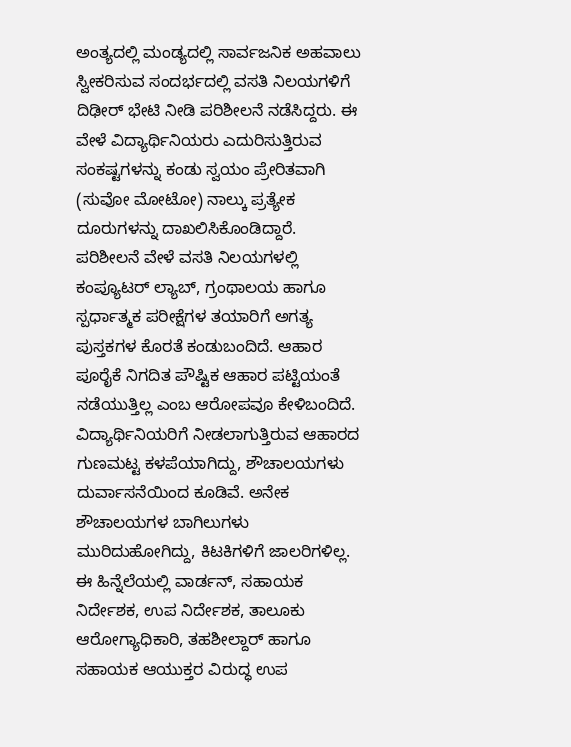ಅಂತ್ಯದಲ್ಲಿ ಮಂಡ್ಯದಲ್ಲಿ ಸಾರ್ವಜನಿಕ ಅಹವಾಲು ಸ್ವೀಕರಿಸುವ ಸಂದರ್ಭದಲ್ಲಿ ವಸತಿ ನಿಲಯಗಳಿಗೆ ದಿಢೀರ್ ಭೇಟಿ ನೀಡಿ ಪರಿಶೀಲನೆ ನಡೆಸಿದ್ದರು. ಈ ವೇಳೆ ವಿದ್ಯಾರ್ಥಿನಿಯರು ಎದುರಿಸುತ್ತಿರುವ ಸಂಕಷ್ಟಗಳನ್ನು ಕಂಡು ಸ್ವಯಂ ಪ್ರೇರಿತವಾಗಿ (ಸುವೋ ಮೋಟೋ) ನಾಲ್ಕು ಪ್ರತ್ಯೇಕ ದೂರುಗಳನ್ನು ದಾಖಲಿಸಿಕೊಂಡಿದ್ದಾರೆ.
ಪರಿಶೀಲನೆ ವೇಳೆ ವಸತಿ ನಿಲಯಗಳಲ್ಲಿ ಕಂಪ್ಯೂಟರ್ ಲ್ಯಾಬ್, ಗ್ರಂಥಾಲಯ ಹಾಗೂ ಸ್ಪರ್ಧಾತ್ಮಕ ಪರೀಕ್ಷೆಗಳ ತಯಾರಿಗೆ ಅಗತ್ಯ ಪುಸ್ತಕಗಳ ಕೊರತೆ ಕಂಡುಬಂದಿದೆ. ಆಹಾರ ಪೂರೈಕೆ ನಿಗದಿತ ಪೌಷ್ಟಿಕ ಆಹಾರ ಪಟ್ಟಿಯಂತೆ ನಡೆಯುತ್ತಿಲ್ಲ ಎಂಬ ಆರೋಪವೂ ಕೇಳಿಬಂದಿದೆ.
ವಿದ್ಯಾರ್ಥಿನಿಯರಿಗೆ ನೀಡಲಾಗುತ್ತಿರುವ ಆಹಾರದ ಗುಣಮಟ್ಟ ಕಳಪೆಯಾಗಿದ್ದು, ಶೌಚಾಲಯಗಳು ದುರ್ವಾಸನೆಯಿಂದ ಕೂಡಿವೆ. ಅನೇಕ ಶೌಚಾಲಯಗಳ ಬಾಗಿಲುಗಳು ಮುರಿದುಹೋಗಿದ್ದು, ಕಿಟಕಿಗಳಿಗೆ ಜಾಲರಿಗಳಿಲ್ಲ.
ಈ ಹಿನ್ನೆಲೆಯಲ್ಲಿ ವಾರ್ಡನ್, ಸಹಾಯಕ ನಿರ್ದೇಶಕ, ಉಪ ನಿರ್ದೇಶಕ, ತಾಲೂಕು ಆರೋಗ್ಯಾಧಿಕಾರಿ, ತಹಶೀಲ್ದಾರ್ ಹಾಗೂ ಸಹಾಯಕ ಆಯುಕ್ತರ ವಿರುದ್ಧ ಉಪ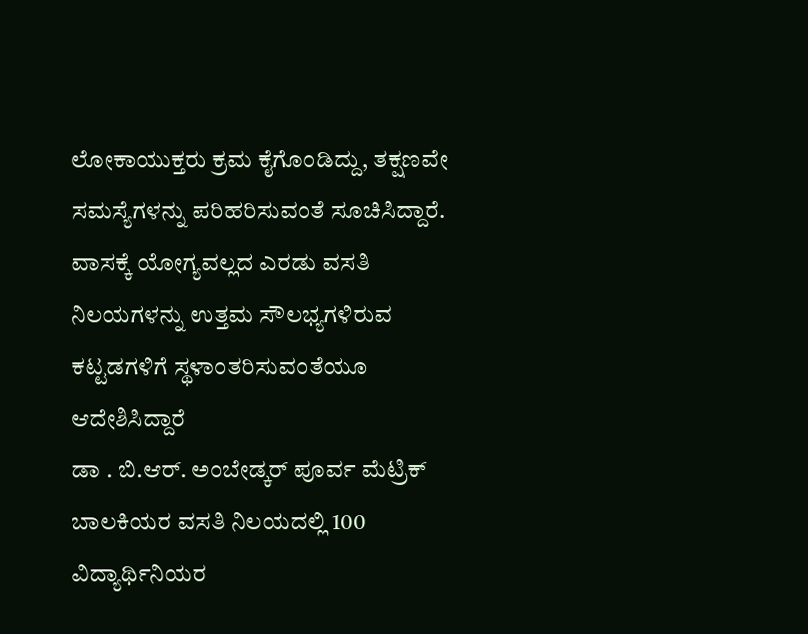ಲೋಕಾಯುಕ್ತರು ಕ್ರಮ ಕೈಗೊಂಡಿದ್ದು, ತಕ್ಷಣವೇ ಸಮಸ್ಯೆಗಳನ್ನು ಪರಿಹರಿಸುವಂತೆ ಸೂಚಿಸಿದ್ದಾರೆ. ವಾಸಕ್ಕೆ ಯೋಗ್ಯವಲ್ಲದ ಎರಡು ವಸತಿ ನಿಲಯಗಳನ್ನು ಉತ್ತಮ ಸೌಲಭ್ಯಗಳಿರುವ ಕಟ್ಟಡಗಳಿಗೆ ಸ್ಥಳಾಂತರಿಸುವಂತೆಯೂ ಆದೇಶಿಸಿದ್ದಾರೆ
ಡಾ . ಬಿ.ಆರ್. ಅಂಬೇಡ್ಕರ್ ಪೂರ್ವ ಮೆಟ್ರಿಕ್ ಬಾಲಕಿಯರ ವಸತಿ ನಿಲಯದಲ್ಲಿ 100 ವಿದ್ಯಾರ್ಥಿನಿಯರ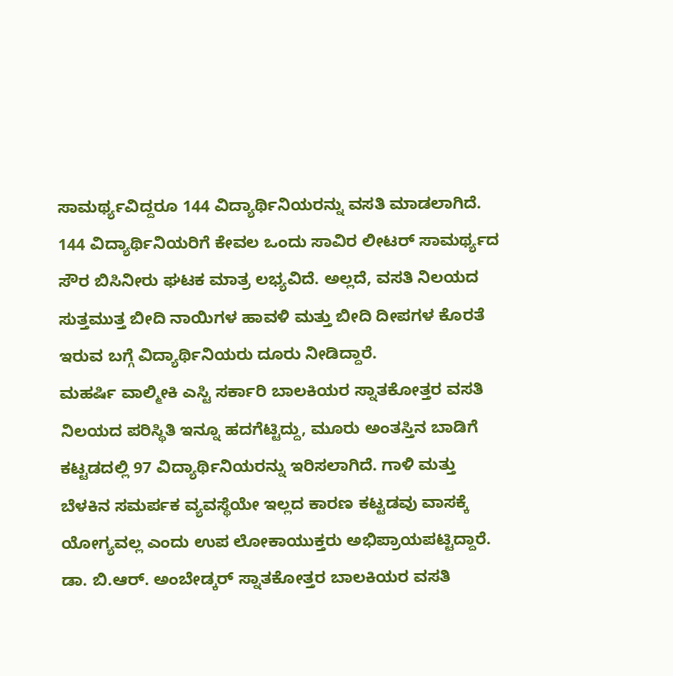ಸಾಮರ್ಥ್ಯವಿದ್ದರೂ 144 ವಿದ್ಯಾರ್ಥಿನಿಯರನ್ನು ವಸತಿ ಮಾಡಲಾಗಿದೆ. 144 ವಿದ್ಯಾರ್ಥಿನಿಯರಿಗೆ ಕೇವಲ ಒಂದು ಸಾವಿರ ಲೀಟರ್ ಸಾಮರ್ಥ್ಯದ ಸೌರ ಬಿಸಿನೀರು ಘಟಕ ಮಾತ್ರ ಲಭ್ಯವಿದೆ. ಅಲ್ಲದೆ, ವಸತಿ ನಿಲಯದ ಸುತ್ತಮುತ್ತ ಬೀದಿ ನಾಯಿಗಳ ಹಾವಳಿ ಮತ್ತು ಬೀದಿ ದೀಪಗಳ ಕೊರತೆ ಇರುವ ಬಗ್ಗೆ ವಿದ್ಯಾರ್ಥಿನಿಯರು ದೂರು ನೀಡಿದ್ದಾರೆ.
ಮಹರ್ಷಿ ವಾಲ್ಮೀಕಿ ಎಸ್ಟಿ ಸರ್ಕಾರಿ ಬಾಲಕಿಯರ ಸ್ನಾತಕೋತ್ತರ ವಸತಿ ನಿಲಯದ ಪರಿಸ್ಥಿತಿ ಇನ್ನೂ ಹದಗೆಟ್ಟಿದ್ದು, ಮೂರು ಅಂತಸ್ತಿನ ಬಾಡಿಗೆ ಕಟ್ಟಡದಲ್ಲಿ 97 ವಿದ್ಯಾರ್ಥಿನಿಯರನ್ನು ಇರಿಸಲಾಗಿದೆ. ಗಾಳಿ ಮತ್ತು ಬೆಳಕಿನ ಸಮರ್ಪಕ ವ್ಯವಸ್ಥೆಯೇ ಇಲ್ಲದ ಕಾರಣ ಕಟ್ಟಡವು ವಾಸಕ್ಕೆ ಯೋಗ್ಯವಲ್ಲ ಎಂದು ಉಪ ಲೋಕಾಯುಕ್ತರು ಅಭಿಪ್ರಾಯಪಟ್ಟಿದ್ದಾರೆ.
ಡಾ. ಬಿ.ಆರ್. ಅಂಬೇಡ್ಕರ್ ಸ್ನಾತಕೋತ್ತರ ಬಾಲಕಿಯರ ವಸತಿ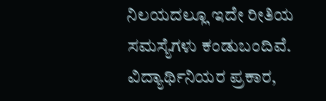ನಿಲಯದಲ್ಲೂ ಇದೇ ರೀತಿಯ ಸಮಸ್ಯೆಗಳು ಕಂಡುಬಂದಿವೆ.
ವಿದ್ಯಾರ್ಥಿನಿಯರ ಪ್ರಕಾರ,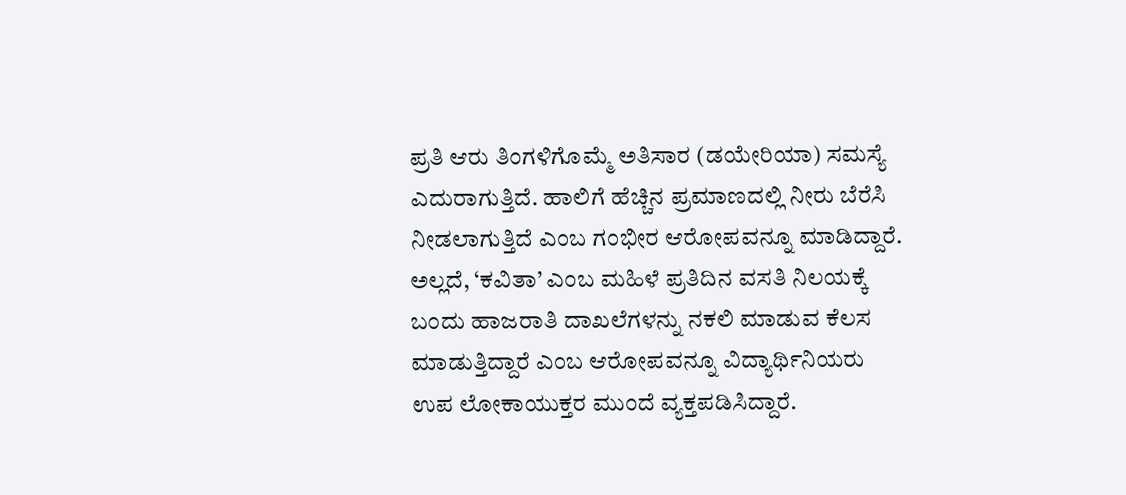ಪ್ರತಿ ಆರು ತಿಂಗಳಿಗೊಮ್ಮೆ ಅತಿಸಾರ (ಡಯೇರಿಯಾ) ಸಮಸ್ಯೆ ಎದುರಾಗುತ್ತಿದೆ. ಹಾಲಿಗೆ ಹೆಚ್ಚಿನ ಪ್ರಮಾಣದಲ್ಲಿ ನೀರು ಬೆರೆಸಿ ನೀಡಲಾಗುತ್ತಿದೆ ಎಂಬ ಗಂಭೀರ ಆರೋಪವನ್ನೂ ಮಾಡಿದ್ದಾರೆ. ಅಲ್ಲದೆ, ‘ಕವಿತಾ’ ಎಂಬ ಮಹಿಳೆ ಪ್ರತಿದಿನ ವಸತಿ ನಿಲಯಕ್ಕೆ ಬಂದು ಹಾಜರಾತಿ ದಾಖಲೆಗಳನ್ನು ನಕಲಿ ಮಾಡುವ ಕೆಲಸ ಮಾಡುತ್ತಿದ್ದಾರೆ ಎಂಬ ಆರೋಪವನ್ನೂ ವಿದ್ಯಾರ್ಥಿನಿಯರು ಉಪ ಲೋಕಾಯುಕ್ತರ ಮುಂದೆ ವ್ಯಕ್ತಪಡಿಸಿದ್ದಾರೆ.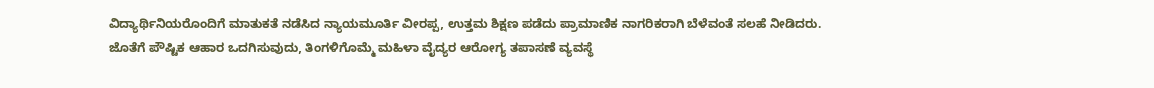ವಿದ್ಯಾರ್ಥಿನಿಯರೊಂದಿಗೆ ಮಾತುಕತೆ ನಡೆಸಿದ ನ್ಯಾಯಮೂರ್ತಿ ವೀರಪ್ಪ, ಉತ್ತಮ ಶಿಕ್ಷಣ ಪಡೆದು ಪ್ರಾಮಾಣಿಕ ನಾಗರಿಕರಾಗಿ ಬೆಳೆವಂತೆ ಸಲಹೆ ನೀಡಿದರು. ಜೊತೆಗೆ ಪೌಷ್ಟಿಕ ಆಹಾರ ಒದಗಿಸುವುದು, ತಿಂಗಳಿಗೊಮ್ಮೆ ಮಹಿಳಾ ವೈದ್ಯರ ಆರೋಗ್ಯ ತಪಾಸಣೆ ವ್ಯವಸ್ಥೆ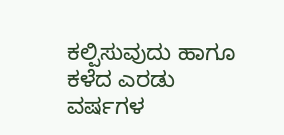ಕಲ್ಪಿಸುವುದು ಹಾಗೂ ಕಳೆದ ಎರಡು ವರ್ಷಗಳ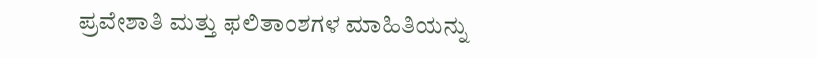ಪ್ರವೇಶಾತಿ ಮತ್ತು ಫಲಿತಾಂಶಗಳ ಮಾಹಿತಿಯನ್ನು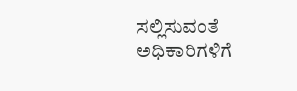ಸಲ್ಲಿಸುವಂತೆ ಅಧಿಕಾರಿಗಳಿಗೆ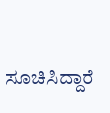ಸೂಚಿಸಿದ್ದಾರೆ